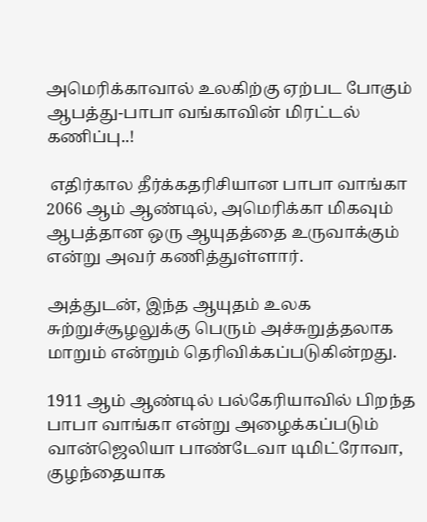அமெரிக்காவால் உலகிற்கு ஏற்பட போகும் ஆபத்து-பாபா வங்காவின் மிரட்டல் கணிப்பு..!

 எதிர்கால தீர்க்கதரிசியான பாபா வாங்கா 2066 ஆம் ஆண்டில், அமெரிக்கா மிகவும் ஆபத்தான ஒரு ஆயுதத்தை உருவாக்கும் என்று அவர் கணித்துள்ளார்.

அத்துடன், இந்த ஆயுதம் உலக சுற்றுச்சூழலுக்கு பெரும் அச்சுறுத்தலாக மாறும் என்றும் தெரிவிக்கப்படுகின்றது.

1911 ஆம் ஆண்டில் பல்கேரியாவில் பிறந்த பாபா வாங்கா என்று அழைக்கப்படும் வான்ஜெலியா பாண்டேவா டிமிட்ரோவா, குழந்தையாக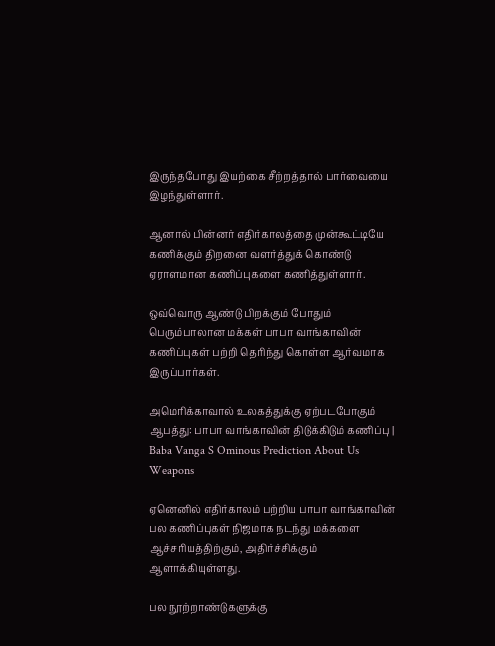இருந்தபோது இயற்கை சீற்றத்தால் பார்வையை இழந்துள்ளார்.

ஆனால் பின்னர் எதிர்காலத்தை முன்கூட்டியே கணிக்கும் திறனை வளர்த்துக் கொண்டு ஏராளமான கணிப்புகளை கணித்துள்ளார்.

ஒவ்வொரு ஆண்டு பிறக்கும் போதும் பெரும்பாலான மக்கள் பாபா வாங்காவின் கணிப்புகள் பற்றி தெரிந்து கொள்ள ஆர்வமாக இருப்பார்கள்.

அமெரிக்காவால் உலகத்துக்கு ஏற்படபோகும் ஆபத்து: பாபா வாங்காவின் திடுக்கிடும் கணிப்பு | Baba Vanga S Ominous Prediction About Us Weapons

ஏனெனில் எதிர்காலம் பற்றிய பாபா வாங்காவின் பல கணிப்புகள் நிஜமாக நடந்து மக்களை ஆச்சரியத்திற்கும், அதிர்ச்சிக்கும் ஆளாக்கியுள்ளது.

பல நூற்றாண்டுகளுக்கு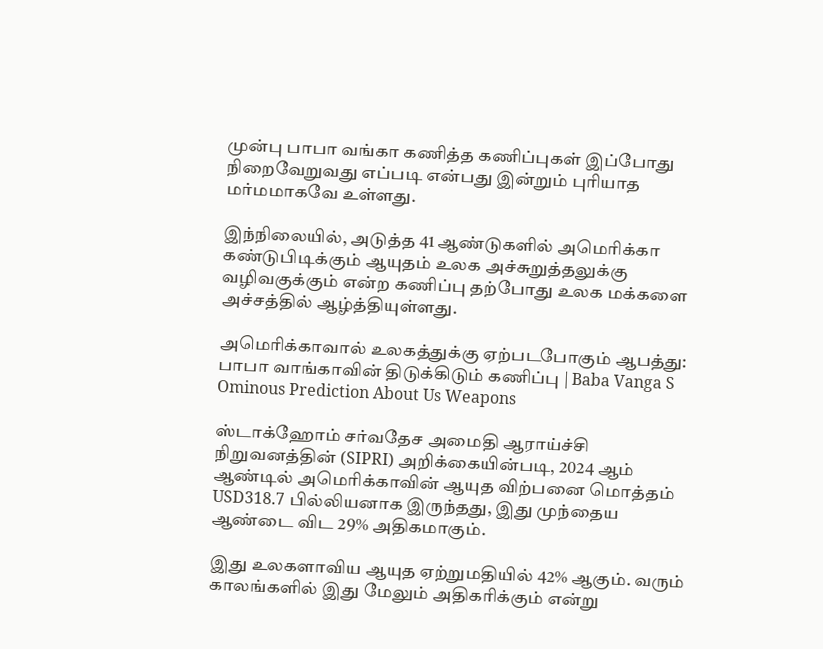முன்பு பாபா வங்கா கணித்த கணிப்புகள் இப்போது நிறைவேறுவது எப்படி என்பது இன்றும் புரியாத மர்மமாகவே உள்ளது.

இந்நிலையில், அடுத்த 41 ஆண்டுகளில் அமெரிக்கா கண்டுபிடிக்கும் ஆயுதம் உலக அச்சுறுத்தலுக்கு வழிவகுக்கும் என்ற கணிப்பு தற்போது உலக மக்களை அச்சத்தில் ஆழ்த்தியுள்ளது.

அமெரிக்காவால் உலகத்துக்கு ஏற்படபோகும் ஆபத்து: பாபா வாங்காவின் திடுக்கிடும் கணிப்பு | Baba Vanga S Ominous Prediction About Us Weapons

ஸ்டாக்ஹோம் சர்வதேச அமைதி ஆராய்ச்சி நிறுவனத்தின் (SIPRI) அறிக்கையின்படி, 2024 ஆம் ஆண்டில் அமெரிக்காவின் ஆயுத விற்பனை மொத்தம் USD318.7 பில்லியனாக இருந்தது, இது முந்தைய ஆண்டை விட 29% அதிகமாகும்.

இது உலகளாவிய ஆயுத ஏற்றுமதியில் 42% ஆகும். வரும் காலங்களில் இது மேலும் அதிகரிக்கும் என்று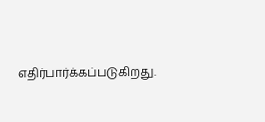எதிர்பார்க்கப்படுகிறது.